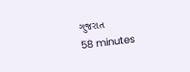ગુજરાત
58 minutes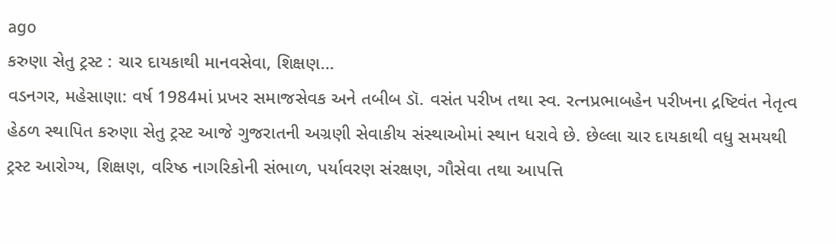ago
કરુણા સેતુ ટ્રસ્ટ : ચાર દાયકાથી માનવસેવા, શિક્ષણ…
વડનગર, મહેસાણા: વર્ષ 1984માં પ્રખર સમાજસેવક અને તબીબ ડૉ. વસંત પરીખ તથા સ્વ. રત્નપ્રભાબહેન પરીખના દ્રષ્ટિવંત નેતૃત્વ હેઠળ સ્થાપિત કરુણા સેતુ ટ્રસ્ટ આજે ગુજરાતની અગ્રણી સેવાકીય સંસ્થાઓમાં સ્થાન ધરાવે છે. છેલ્લા ચાર દાયકાથી વધુ સમયથી ટ્રસ્ટ આરોગ્ય, શિક્ષણ, વરિષ્ઠ નાગરિકોની સંભાળ, પર્યાવરણ સંરક્ષણ, ગૌસેવા તથા આપત્તિ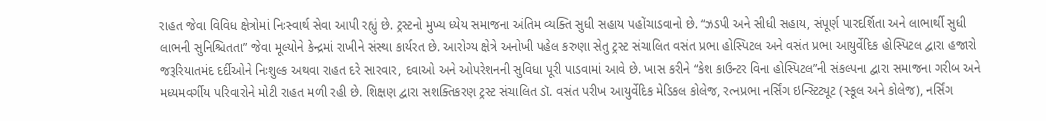રાહત જેવા વિવિધ ક્ષેત્રોમાં નિઃસ્વાર્થ સેવા આપી રહ્યું છે. ટ્રસ્ટનો મુખ્ય ધ્યેય સમાજના અંતિમ વ્યક્તિ સુધી સહાય પહોંચાડવાનો છે. “ઝડપી અને સીધી સહાય, સંપૂર્ણ પારદર્શિતા અને લાભાર્થી સુધી લાભની સુનિશ્ચિતતા” જેવા મૂલ્યોને કેન્દ્રમાં રાખીને સંસ્થા કાર્યરત છે. આરોગ્ય ક્ષેત્રે અનોખી પહેલ કરુણા સેતુ ટ્રસ્ટ સંચાલિત વસંત પ્રભા હોસ્પિટલ અને વસંત પ્રભા આયુર્વેદિક હોસ્પિટલ દ્વારા હજારો જરૂરિયાતમંદ દર્દીઓને નિઃશુલ્ક અથવા રાહત દરે સારવાર, દવાઓ અને ઓપરેશનની સુવિધા પૂરી પાડવામાં આવે છે. ખાસ કરીને “કેશ કાઉન્ટર વિના હોસ્પિટલ”ની સંકલ્પના દ્વારા સમાજના ગરીબ અને મધ્યમવર્ગીય પરિવારોને મોટી રાહત મળી રહી છે. શિક્ષણ દ્વારા સશક્તિકરણ ટ્રસ્ટ સંચાલિત ડૉ. વસંત પરીખ આયુર્વેદિક મેડિકલ કોલેજ, રત્નપ્રભા નર્સિંગ ઇન્સ્ટિટ્યૂટ (સ્કૂલ અને કોલેજ), નર્સિંગ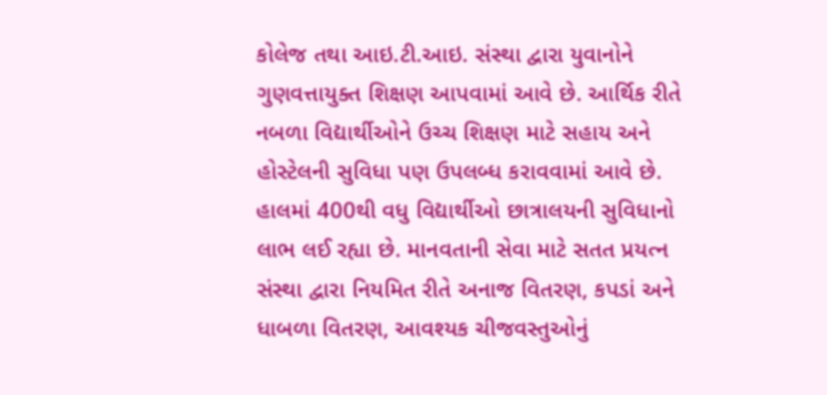કોલેજ તથા આઇ.ટી.આઇ. સંસ્થા દ્વારા યુવાનોને ગુણવત્તાયુક્ત શિક્ષણ આપવામાં આવે છે. આર્થિક રીતે નબળા વિદ્યાર્થીઓને ઉચ્ચ શિક્ષણ માટે સહાય અને હોસ્ટેલની સુવિધા પણ ઉપલબ્ધ કરાવવામાં આવે છે. હાલમાં 400થી વધુ વિદ્યાર્થીઓ છાત્રાલયની સુવિધાનો લાભ લઈ રહ્યા છે. માનવતાની સેવા માટે સતત પ્રયત્ન સંસ્થા દ્વારા નિયમિત રીતે અનાજ વિતરણ, કપડાં અને ધાબળા વિતરણ, આવશ્યક ચીજવસ્તુઓનું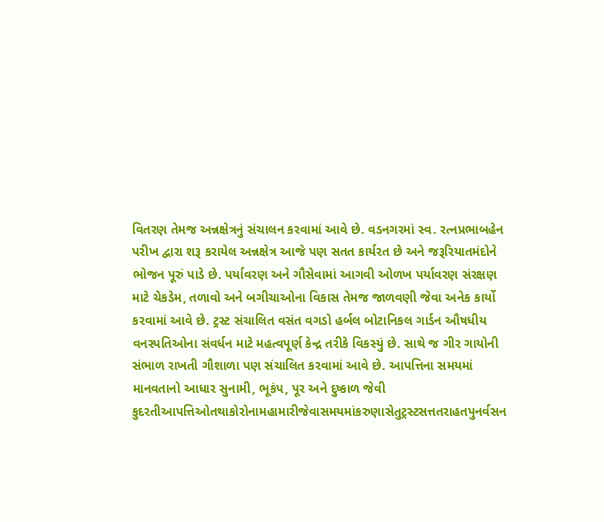વિતરણ તેમજ અન્નક્ષેત્રનું સંચાલન કરવામાં આવે છે. વડનગરમાં સ્વ. રત્નપ્રભાબહેન પરીખ દ્વારા શરૂ કરાયેલ અન્નક્ષેત્ર આજે પણ સતત કાર્યરત છે અને જરૂરિયાતમંદોને ભોજન પૂરું પાડે છે. પર્યાવરણ અને ગૌસેવામાં આગવી ઓળખ પર્યાવરણ સંરક્ષણ માટે ચેકડેમ, તળાવો અને બગીચાઓના વિકાસ તેમજ જાળવણી જેવા અનેક કાર્યો કરવામાં આવે છે. ટ્રસ્ટ સંચાલિત વસંત વગડો હર્બલ બોટાનિકલ ગાર્ડન ઔષધીય વનસ્પતિઓના સંવર્ધન માટે મહત્વપૂર્ણ કેન્દ્ર તરીકે વિકસ્યું છે. સાથે જ ગીર ગાયોની સંભાળ રાખતી ગૌશાળા પણ સંચાલિત કરવામાં આવે છે. આપત્તિના સમયમાં માનવતાનો આધાર સુનામી, ભૂકંપ, પૂર અને દુષ્કાળ જેવી કુદરતીઆપત્તિઓતથાકોરોનામહામારીજેવાસમયમાંકરુણાસેતુટ્રસ્ટસત્તતરાહતપુનર્વસન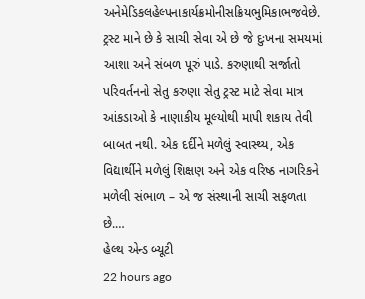અનેમેડિકલહેલ્પનાકાર્યક્રમોનીસક્રિયભુમિકાભજવેછે. ટ્રસ્ટ માને છે કે સાચી સેવા એ છે જે દુઃખના સમયમાં આશા અને સંબળ પૂરું પાડે. કરુણાથી સર્જાતો પરિવર્તનનો સેતુ કરુણા સેતુ ટ્રસ્ટ માટે સેવા માત્ર આંકડાઓ કે નાણાકીય મૂલ્યોથી માપી શકાય તેવી બાબત નથી. એક દર્દીને મળેલું સ્વાસ્થ્ય, એક વિદ્યાર્થીને મળેલું શિક્ષણ અને એક વરિષ્ઠ નાગરિકને મળેલી સંભાળ – એ જ સંસ્થાની સાચી સફળતા છે.…
હેલ્થ એન્ડ બ્યૂટી
22 hours ago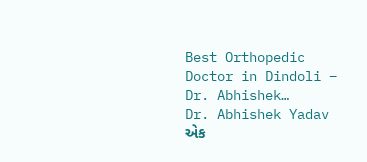Best Orthopedic Doctor in Dindoli – Dr. Abhishek…
Dr. Abhishek Yadav એક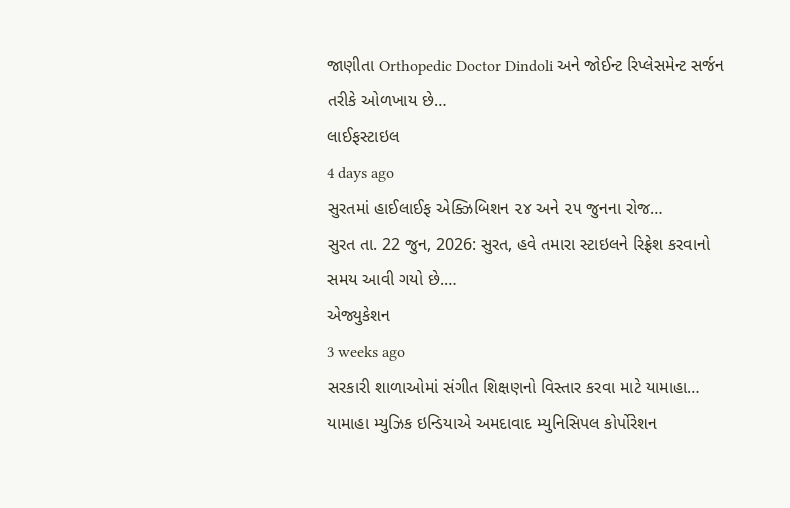જાણીતા Orthopedic Doctor Dindoli અને જોઈન્ટ રિપ્લેસમેન્ટ સર્જન તરીકે ઓળખાય છે…
લાઈફસ્ટાઇલ
4 days ago
સુરતમાં હાઈલાઈફ એક્ઝિબિશન ૨૪ અને ૨૫ જુનના રોજ…
સુરત તા. 22 જુન, 2026: સુરત, હવે તમારા સ્ટાઇલને રિફ્રેશ કરવાનો સમય આવી ગયો છે.…
એજ્યુકેશન
3 weeks ago
સરકારી શાળાઓમાં સંગીત શિક્ષણનો વિસ્તાર કરવા માટે યામાહા…
યામાહા મ્યુઝિક ઇન્ડિયાએ અમદાવાદ મ્યુનિસિપલ કોર્પોરેશન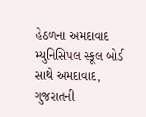હેઠળના અમદાવાદ મ્યુનિસિપલ સ્કૂલ બોર્ડ સાથે અમદાવાદ, ગુજરાતની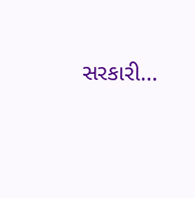સરકારી…